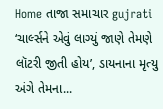Home તાજા સમાચાર gujrati ‘ચાર્લ્સને એવું લાગ્યું જાણે તેમણે લૉટરી જીતી હોય’, ડાયનાના મૃત્યુ અંગે તેમના...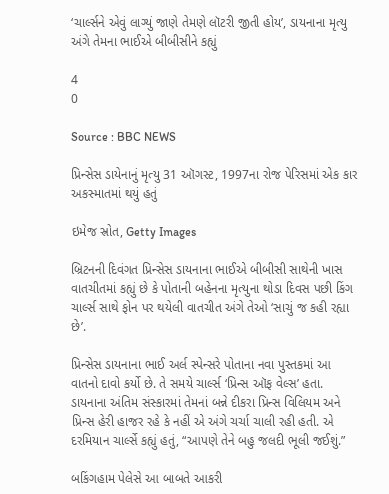‘ચાર્લ્સને એવું લાગ્યું જાણે તેમણે લૉટરી જીતી હોય’, ડાયનાના મૃત્યુ અંગે તેમના ભાઈએ બીબીસીને કહ્યું

4
0

Source : BBC NEWS

પ્રિન્સેસ ડાયેનાનું મૃત્યુ 31 ઑગસ્ટ, 1997ના રોજ પેરિસમાં એક કાર અકસ્માતમાં થયું હતું

ઇમેજ સ્રોત, Getty Images

બ્રિટનની દિવંગત પ્રિન્સેસ ડાયનાના ભાઈએ બીબીસી સાથેની ખાસ વાતચીતમાં કહ્યું છે કે પોતાની બહેનના મૃત્યુના થોડા દિવસ પછી કિંગ ચાર્લ્સ સાથે ફોન પર થયેલી વાતચીત અંગે તેઓ ‘સાચું જ કહી રહ્યા છે’.

પ્રિન્સેસ ડાયનાના ભાઈ અર્લ સ્પેન્સરે પોતાના નવા પુસ્તકમાં આ વાતનો દાવો કર્યો છે. તે સમયે ચાર્લ્સ ‘પ્રિન્સ ઑફ વેલ્સ’ હતા. ડાયનાના અંતિમ સંસ્કારમાં તેમનાં બન્ને દીકરા પ્રિન્સ વિલિયમ અને પ્રિન્સ હેરી હાજર રહે કે નહીં એ અંગે ચર્ચા ચાલી રહી હતી. એ દરમિયાન ચાર્લ્સે કહ્યું હતું, “આપણે તેને બહુ જલદી ભૂલી જઈશું.”

બકિંગહામ પેલેસે આ બાબતે આકરી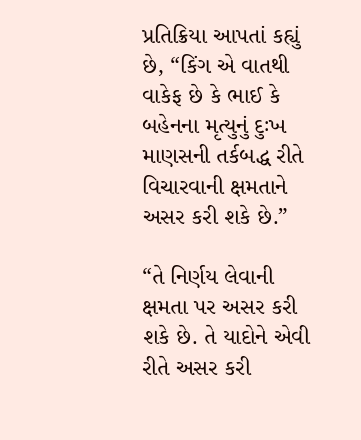પ્રતિક્રિયા આપતાં કહ્યું છે, “કિંગ એ વાતથી વાકેફ છે કે ભાઈ કે બહેનના મૃત્યુનું દુઃખ માણસની તર્કબદ્ધ રીતે વિચારવાની ક્ષમતાને અસર કરી શકે છે.”

“તે નિર્ણય લેવાની ક્ષમતા પર અસર કરી શકે છે. તે યાદોને એવી રીતે અસર કરી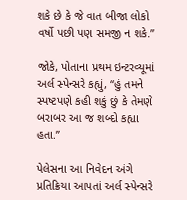શકે છે કે જે વાત બીજા લોકો વર્ષો પછી પણ સમજી ન શકે.”

જોકે, પોતાના પ્રથમ ઇન્ટરવ્યૂમાં અર્લ સ્પેન્સરે કહ્યું, “હું તમને સ્પષ્ટપણે કહી શકું છું કે તેમણે બરાબર આ જ શબ્દો કહ્યા હતા.”

પેલેસના આ નિવેદન અંગે પ્રતિક્રિયા આપતાં અર્લ સ્પેન્સરે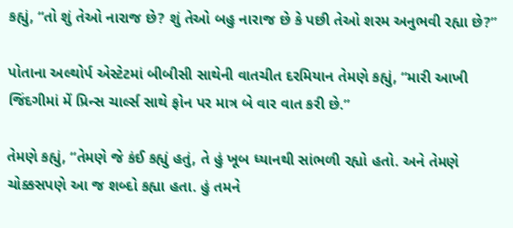કહ્યું, “તો શું તેઓ નારાજ છે? શું તેઓ બહુ નારાજ છે કે પછી તેઓ શરમ અનુભવી રહ્યા છે?”

પોતાના અલ્થોર્પ એસ્ટેટમાં બીબીસી સાથેની વાતચીત દરમિયાન તેમણે કહ્યું, “મારી આખી જિંદગીમાં મેં પ્રિન્સ ચાર્લ્સ સાથે ફોન પર માત્ર બે વાર વાત કરી છે.”

તેમણે કહ્યું, “તેમણે જે કંઈ કહ્યું હતું, તે હું ખૂબ ધ્યાનથી સાંભળી રહ્યો હતો. અને તેમણે ચોક્કસપણે આ જ શબ્દો કહ્યા હતા. હું તમને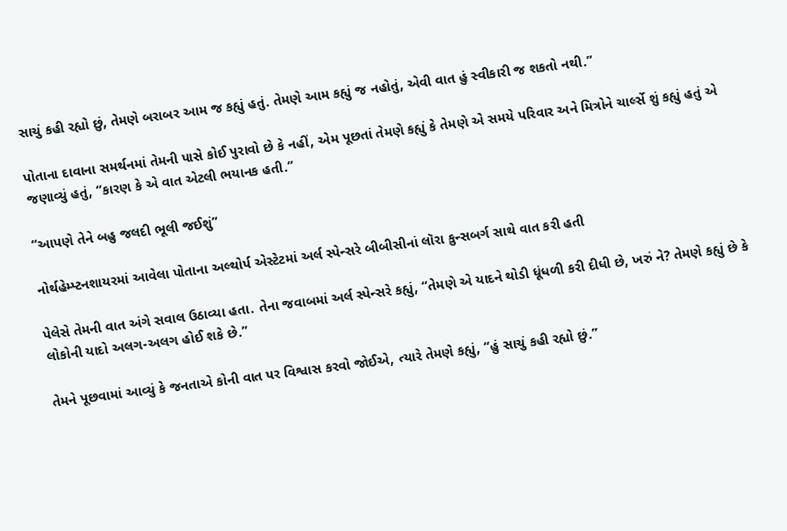સાચું કહી રહ્યો છું, તેમણે બરાબર આમ જ કહ્યું હતું. તેમણે આમ કહ્યું જ નહોતું, એવી વાત હું સ્વીકારી જ શકતો નથી.”

પોતાના દાવાના સમર્થનમાં તેમની પાસે કોઈ પુરાવો છે કે નહીં, એમ પૂછતાં તેમણે કહ્યું કે તેમણે એ સમયે પરિવાર અને મિત્રોને ચાર્લ્સે શું કહ્યું હતું એ જણાવ્યું હતું, “કારણ કે એ વાત એટલી ભયાનક હતી.”

“આપણે તેને બહુ જલદી ભૂલી જઈશું”

નોર્થહેમ્પ્ટનશાયરમાં આવેલા પોતાના અલ્થોર્પ એસ્ટેટમાં અર્લ સ્પેન્સરે બીબીસીનાં લૉરા કુન્સબર્ગ સાથે વાત કરી હતી

પેલેસે તેમની વાત અંગે સવાલ ઉઠાવ્યા હતા. તેના જવાબમાં અર્લ સ્પેન્સરે કહ્યું, “તેમણે એ યાદને થોડી ધૂંધળી કરી દીધી છે, ખરું ને? તેમણે કહ્યું છે કે લોકોની યાદો અલગ-અલગ હોઈ શકે છે.”

તેમને પૂછવામાં આવ્યું કે જનતાએ કોની વાત પર વિશ્વાસ કરવો જોઈએ, ત્યારે તેમણે કહ્યું, “હું સાચું કહી રહ્યો છું.”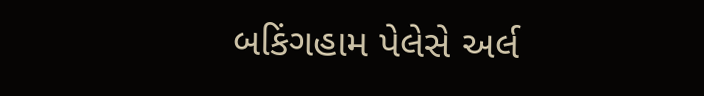બકિંગહામ પેલેસે અર્લ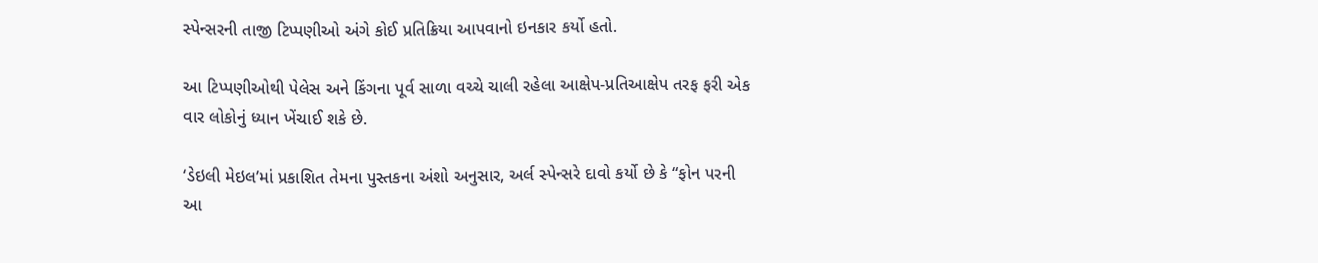સ્પેન્સરની તાજી ટિપ્પણીઓ અંગે કોઈ પ્રતિક્રિયા આપવાનો ઇનકાર કર્યો હતો.

આ ટિપ્પણીઓથી પેલેસ અને કિંગના પૂર્વ સાળા વચ્ચે ચાલી રહેલા આક્ષેપ-પ્રતિઆક્ષેપ તરફ ફરી એક વાર લોકોનું ધ્યાન ખેંચાઈ શકે છે.

‘ડેઇલી મેઇલ’માં પ્રકાશિત તેમના પુસ્તકના અંશો અનુસાર, અર્લ સ્પેન્સરે દાવો કર્યો છે કે “ફોન પરની આ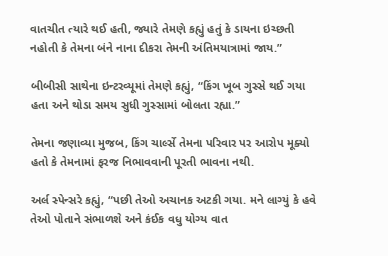વાતચીત ત્યારે થઈ હતી, જ્યારે તેમણે કહ્યું હતું કે ડાયના ઇચ્છતી નહોતી કે તેમના બંને નાના દીકરા તેમની અંતિમયાત્રામાં જાય.”

બીબીસી સાથેના ઇન્ટરવ્યૂમાં તેમણે કહ્યું, “કિંગ ખૂબ ગુસ્સે થઈ ગયા હતા અને થોડા સમય સુધી ગુસ્સામાં બોલતા રહ્યા.”

તેમના જણાવ્યા મુજબ, કિંગ ચાર્લ્સે તેમના પરિવાર પર આરોપ મૂક્યો હતો કે તેમનામાં ફરજ નિભાવવાની પૂરતી ભાવના નથી.

અર્લ સ્પેન્સરે કહ્યું, “પછી તેઓ અચાનક અટકી ગયા. મને લાગ્યું કે હવે તેઓ પોતાને સંભાળશે અને કંઈક વધુ યોગ્ય વાત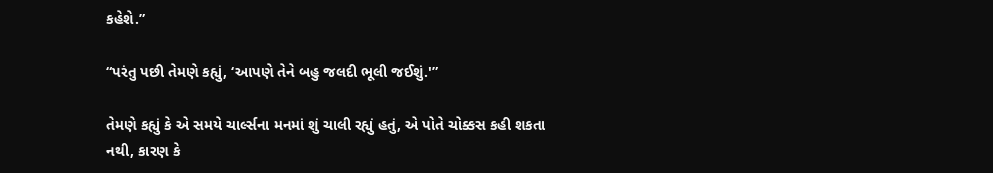કહેશે.”

“પરંતુ પછી તેમણે કહ્યું, ‘આપણે તેને બહુ જલદી ભૂલી જઈશું.'”

તેમણે કહ્યું કે એ સમયે ચાર્લ્સના મનમાં શું ચાલી રહ્યું હતું, એ પોતે ચોક્કસ કહી શકતા નથી, કારણ કે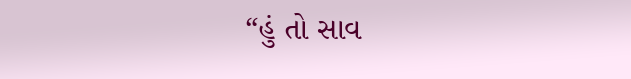“હું તો સાવ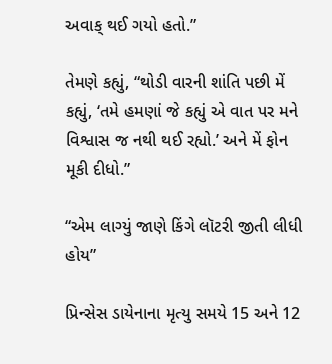અવાક્ થઈ ગયો હતો.”

તેમણે કહ્યું, “થોડી વારની શાંતિ પછી મેં કહ્યું, ‘તમે હમણાં જે કહ્યું એ વાત પર મને વિશ્વાસ જ નથી થઈ રહ્યો.’ અને મેં ફોન મૂકી દીધો.”

“એમ લાગ્યું જાણે કિંગે લૉટરી જીતી લીધી હોય”

પ્રિન્સેસ ડાયેનાના મૃત્યુ સમયે 15 અને 12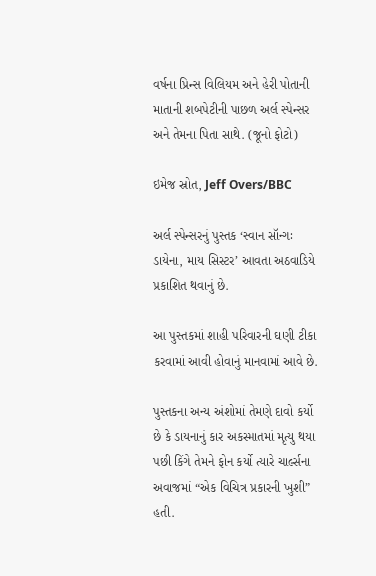વર્ષના પ્રિન્સ વિલિયમ અને હેરી પોતાની માતાની શબપેટીની પાછળ અર્લ સ્પેન્સર અને તેમના પિતા સાથે. (જૂનો ફોટો)

ઇમેજ સ્રોત, Jeff Overs/BBC

અર્લ સ્પેન્સરનું પુસ્તક ‘સ્વાન સૉન્ગઃ ડાયેના, માય સિસ્ટર’ આવતા અઠવાડિયે પ્રકાશિત થવાનું છે.

આ પુસ્તકમાં શાહી પરિવારની ઘણી ટીકા કરવામાં આવી હોવાનું માનવામાં આવે છે.

પુસ્તકના અન્ય અંશોમાં તેમણે દાવો કર્યો છે કે ડાયનાનું કાર અકસ્માતમાં મૃત્યુ થયા પછી કિંગે તેમને ફોન કર્યો ત્યારે ચાર્લ્સના અવાજમાં “એક વિચિત્ર પ્રકારની ખુશી” હતી.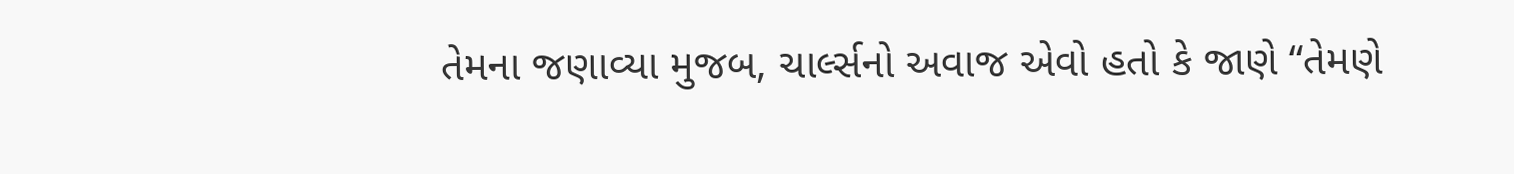તેમના જણાવ્યા મુજબ, ચાર્લ્સનો અવાજ એવો હતો કે જાણે “તેમણે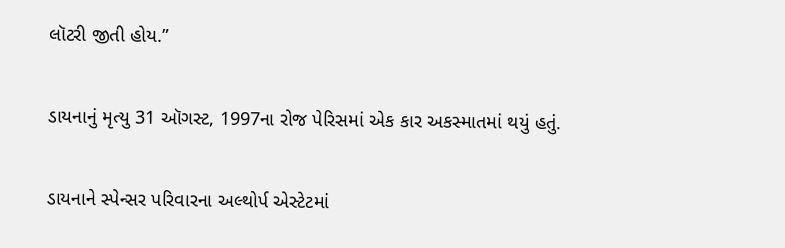લૉટરી જીતી હોય.”

ડાયનાનું મૃત્યુ 31 ઑગસ્ટ, 1997ના રોજ પેરિસમાં એક કાર અકસ્માતમાં થયું હતું.

ડાયનાને સ્પેન્સર પરિવારના અલ્થોર્પ એસ્ટેટમાં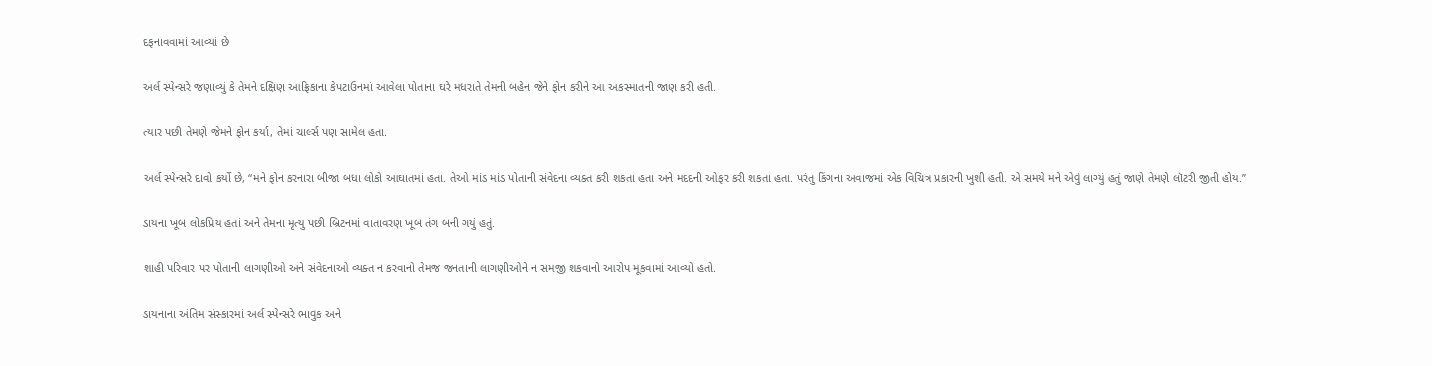દફનાવવામાં આવ્યાં છે

અર્લ સ્પેન્સરે જણાવ્યું કે તેમને દક્ષિણ આફ્રિકાના કેપટાઉનમાં આવેલા પોતાના ઘરે મધરાતે તેમની બહેન જેને ફોન કરીને આ અકસ્માતની જાણ કરી હતી.

ત્યાર પછી તેમણે જેમને ફોન કર્યા, તેમાં ચાર્લ્સ પણ સામેલ હતા.

અર્લ સ્પેન્સરે દાવો કર્યો છે, “મને ફોન કરનારા બીજા બધા લોકો આઘાતમાં હતા. તેઓ માંડ માંડ પોતાની સંવેદના વ્યક્ત કરી શકતા હતા અને મદદની ઓફર કરી શકતા હતા. પરંતુ કિંગના અવાજમાં એક વિચિત્ર પ્રકારની ખુશી હતી. એ સમયે મને એવું લાગ્યું હતું જાણે તેમણે લૉટરી જીતી હોય.”

ડાયના ખૂબ લોકપ્રિય હતાં અને તેમના મૃત્યુ પછી બ્રિટનમાં વાતાવરણ ખૂબ તંગ બની ગયું હતું.

શાહી પરિવાર પર પોતાની લાગણીઓ અને સંવેદનાઓ વ્યક્ત ન કરવાનો તેમજ જનતાની લાગણીઓને ન સમજી શકવાનો આરોપ મૂકવામાં આવ્યો હતો.

ડાયનાના અંતિમ સંસ્કારમાં અર્લ સ્પેન્સરે ભાવુક અને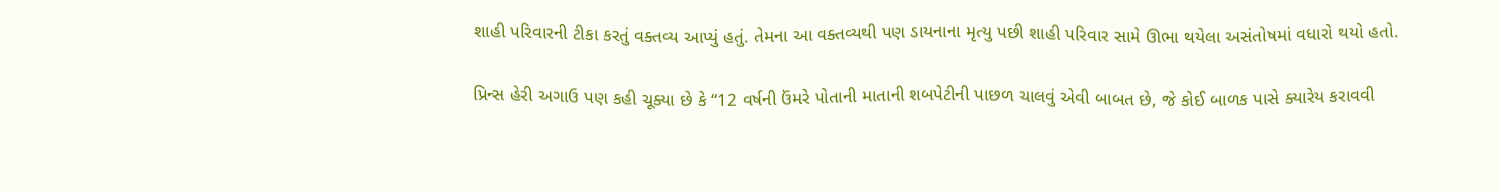શાહી પરિવારની ટીકા કરતું વક્તવ્ય આપ્યું હતું. તેમના આ વક્તવ્યથી પણ ડાયનાના મૃત્યુ પછી શાહી પરિવાર સામે ઊભા થયેલા અસંતોષમાં વધારો થયો હતો.

પ્રિન્સ હેરી અગાઉ પણ કહી ચૂક્યા છે કે “12 વર્ષની ઉંમરે પોતાની માતાની શબપેટીની પાછળ ચાલવું એવી બાબત છે, જે કોઈ બાળક પાસે ક્યારેય કરાવવી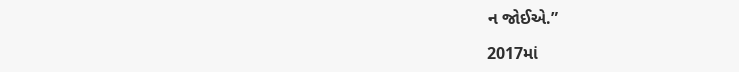ન જોઈએ.”

2017માં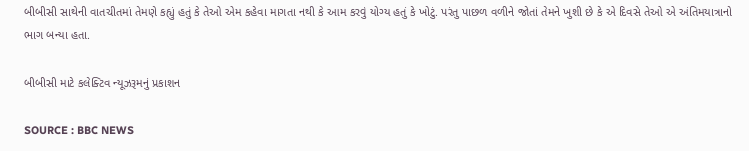બીબીસી સાથેની વાતચીતમાં તેમણે કહ્યું હતું કે તેઓ એમ કહેવા માગતા નથી કે આમ કરવું યોગ્ય હતું કે ખોટું. પરંતુ પાછળ વળીને જોતાં તેમને ખુશી છે કે એ દિવસે તેઓ એ અંતિમયાત્રાનો ભાગ બન્યા હતા.

બીબીસી માટે કલેક્ટિવ ન્યૂઝરૂમનું પ્રકાશન

SOURCE : BBC NEWS